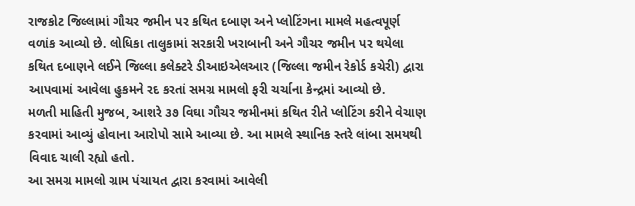રાજકોટ જિલ્લામાં ગૌચર જમીન પર કથિત દબાણ અને પ્લોટિંગના મામલે મહત્વપૂર્ણ વળાંક આવ્યો છે. લોધિકા તાલુકામાં સરકારી ખરાબાની અને ગૌચર જમીન પર થયેલા કથિત દબાણને લઈને જિલ્લા કલેક્ટરે ડીઆઇએલઆર (જિલ્લા જમીન રેકોર્ડ કચેરી) દ્વારા આપવામાં આવેલા હુકમને રદ કરતાં સમગ્ર મામલો ફરી ચર્ચાના કેન્દ્રમાં આવ્યો છે.
મળતી માહિતી મુજબ, આશરે ૩૭ વિઘા ગૌચર જમીનમાં કથિત રીતે પ્લોટિંગ કરીને વેચાણ કરવામાં આવ્યું હોવાના આરોપો સામે આવ્યા છે. આ મામલે સ્થાનિક સ્તરે લાંબા સમયથી વિવાદ ચાલી રહ્યો હતો.
આ સમગ્ર મામલો ગ્રામ પંચાયત દ્વારા કરવામાં આવેલી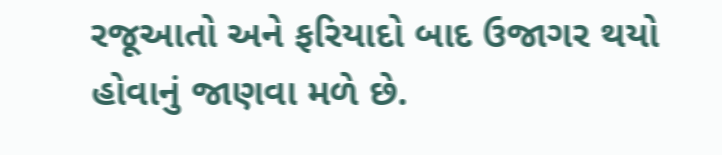રજૂઆતો અને ફરિયાદો બાદ ઉજાગર થયો હોવાનું જાણવા મળે છે.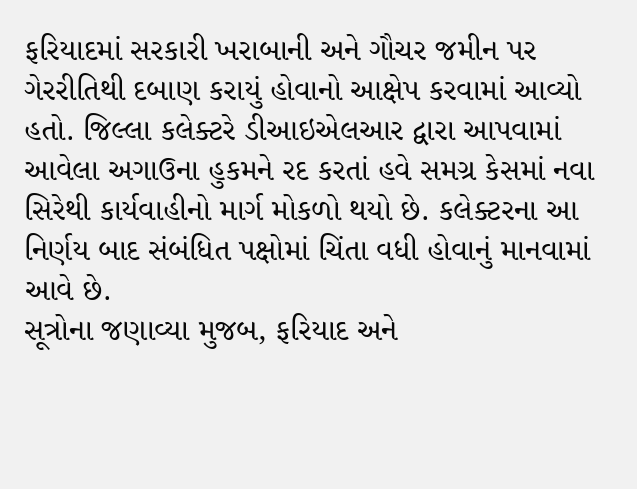ફરિયાદમાં સરકારી ખરાબાની અને ગૌચર જમીન પર ગેરરીતિથી દબાણ કરાયું હોવાનો આક્ષેપ કરવામાં આવ્યો હતો. જિલ્લા કલેક્ટરે ડીઆઇએલઆર દ્વારા આપવામાં આવેલા અગાઉના હુકમને રદ કરતાં હવે સમગ્ર કેસમાં નવા સિરેથી કાર્યવાહીનો માર્ગ મોકળો થયો છે. કલેક્ટરના આ નિર્ણય બાદ સંબંધિત પક્ષોમાં ચિંતા વધી હોવાનું માનવામાં આવે છે.
સૂત્રોના જણાવ્યા મુજબ, ફરિયાદ અને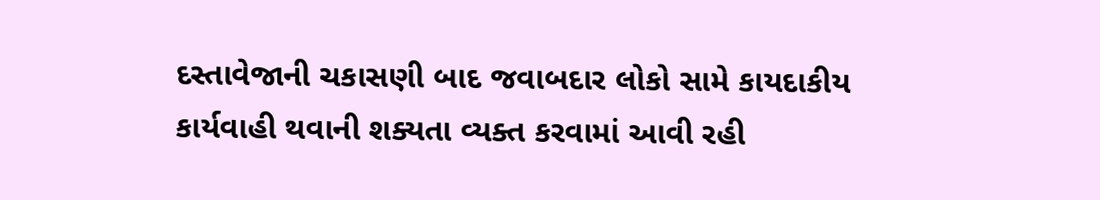દસ્તાવેજાની ચકાસણી બાદ જવાબદાર લોકો સામે કાયદાકીય કાર્યવાહી થવાની શક્યતા વ્યક્ત કરવામાં આવી રહી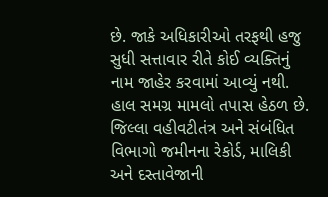છે. જાકે અધિકારીઓ તરફથી હજુ સુધી સત્તાવાર રીતે કોઈ વ્યક્તિનું નામ જાહેર કરવામાં આવ્યું નથી. હાલ સમગ્ર મામલો તપાસ હેઠળ છે. જિલ્લા વહીવટીતંત્ર અને સંબંધિત વિભાગો જમીનના રેકોર્ડ, માલિકી અને દસ્તાવેજાની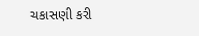ચકાસણી કરી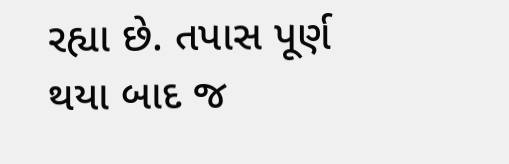રહ્યા છે. તપાસ પૂર્ણ થયા બાદ જ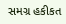સમગ્ર હકીકત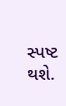સ્પષ્ટ થશે.